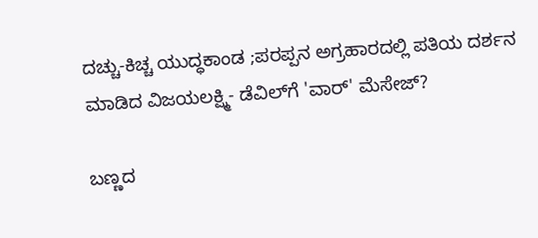ದಚ್ಚು-ಕಿಚ್ಚ ಯುದ್ಧಕಾಂಡ ;ಪರಪ್ಪನ ಅಗ್ರಹಾರದಲ್ಲಿ ಪತಿಯ ದರ್ಶನ ಮಾಡಿದ ವಿಜಯಲಕ್ಷ್ಮಿ- ಡೆವಿಲ್‌ಗೆ 'ವಾರ್' ಮೆಸೇಜ್?

ಬಣ್ಣದ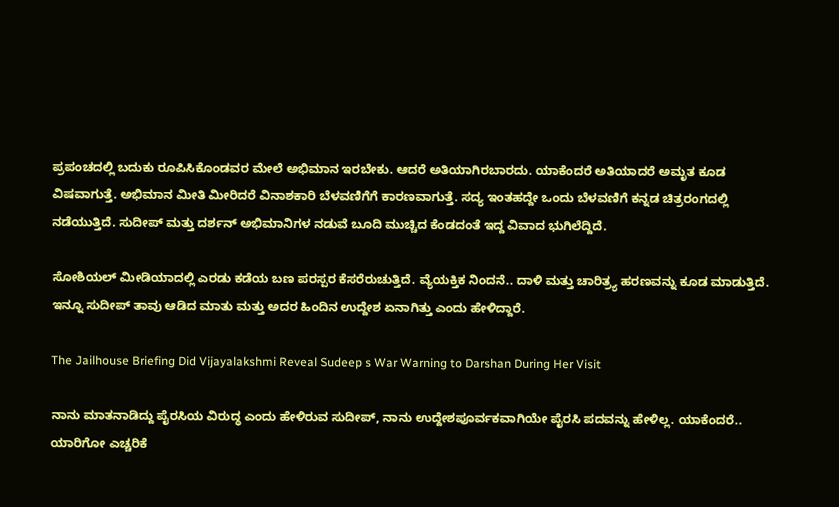ಪ್ರಪಂಚದಲ್ಲಿ ಬದುಕು ರೂಪಿಸಿಕೊಂಡವರ ಮೇಲೆ ಅಭಿಮಾನ ಇರಬೇಕು. ಆದರೆ ಅತಿಯಾಗಿರಬಾರದು. ಯಾಕೆಂದರೆ ಅತಿಯಾದರೆ ಅಮೃತ ಕೂಡ ವಿಷವಾಗುತ್ತೆ. ಅಭಿಮಾನ ಮೀತಿ ಮೀರಿದರೆ ವಿನಾಶಕಾರಿ ಬೆಳವಣಿಗೆಗೆ ಕಾರಣವಾಗುತ್ತೆ. ಸದ್ಯ ಇಂತಹದ್ದೇ ಒಂದು ಬೆಳವಣಿಗೆ ಕನ್ನಡ ಚಿತ್ರರಂಗದಲ್ಲಿ ನಡೆಯುತ್ತಿದೆ. ಸುದೀಪ್ ಮತ್ತು ದರ್ಶನ್ ಅಭಿಮಾನಿಗಳ ನಡುವೆ ಬೂದಿ ಮುಚ್ಚಿದ ಕೆಂಡದಂತೆ ಇದ್ದ ವಿವಾದ ಭುಗಿಲೆದ್ದಿದೆ.

ಸೋಶಿಯಲ್ ಮೀಡಿಯಾದಲ್ಲಿ ಎರಡು ಕಡೆಯ ಬಣ ಪರಸ್ಪರ ಕೆಸರೆರುಚುತ್ತಿದೆ. ವ್ಯೆಯಕ್ತಿಕ ನಿಂದನೆ.. ದಾಳಿ ಮತ್ತು ಚಾರಿತ್ರ್ಯ ಹರಣವನ್ನು ಕೂಡ ಮಾಡುತ್ತಿದೆ. ಇನ್ನೂ ಸುದೀಪ್ ತಾವು ಆಡಿದ ಮಾತು ಮತ್ತು ಅದರ ಹಿಂದಿನ ಉದ್ದೇಶ ಏನಾಗಿತ್ತು ಎಂದು ಹೇಳಿದ್ದಾರೆ.

The Jailhouse Briefing Did Vijayalakshmi Reveal Sudeep s War Warning to Darshan During Her Visit

ನಾನು ಮಾತನಾಡಿದ್ದು ಪೈರಸಿಯ ವಿರುದ್ಧ ಎಂದು ಹೇಳಿರುವ ಸುದೀಪ್, ನಾನು ಉದ್ದೇಶಪೂರ್ವಕವಾಗಿಯೇ ಪೈರಸಿ ಪದವನ್ನು ಹೇಳಿಲ್ಲ. ಯಾಕೆಂದರೆ.. ಯಾರಿಗೋ ಎಚ್ಚರಿಕೆ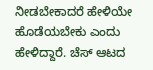ನೀಡಬೇಕಾದರೆ ಹೇಳಿಯೇ ಹೊಡೆಯಬೇಕು ಎಂದು ಹೇಳಿದ್ದಾರೆ. ಚೆಸ್ ಆಟದ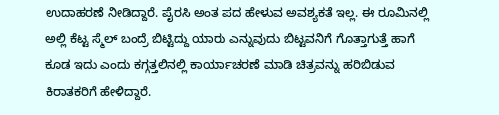ಉದಾಹರಣೆ ನೀಡಿದ್ದಾರೆ. ಪೈರಸಿ ಅಂತ ಪದ ಹೇಳುವ ಅವಶ್ಯಕತೆ ಇಲ್ಲ. ಈ ರೂಮಿನಲ್ಲಿ ಅಲ್ಲಿ ಕೆಟ್ಟ ಸ್ಮೆಲ್ ಬಂದ್ರೆ ಬಿಟ್ಟಿದ್ದು ಯಾರು ಎನ್ನುವುದು ಬಿಟ್ಟವನಿಗೆ ಗೊತ್ತಾಗುತ್ತೆ ಹಾಗೆ ಕೂಡ ಇದು ಎಂದು ಕಗ್ಗತ್ತಲಿನಲ್ಲಿ ಕಾರ್ಯಾಚರಣೆ ಮಾಡಿ ಚಿತ್ರವನ್ನು ಹರಿಬಿಡುವ ಕಿರಾತಕರಿಗೆ ಹೇಳಿದ್ದಾರೆ.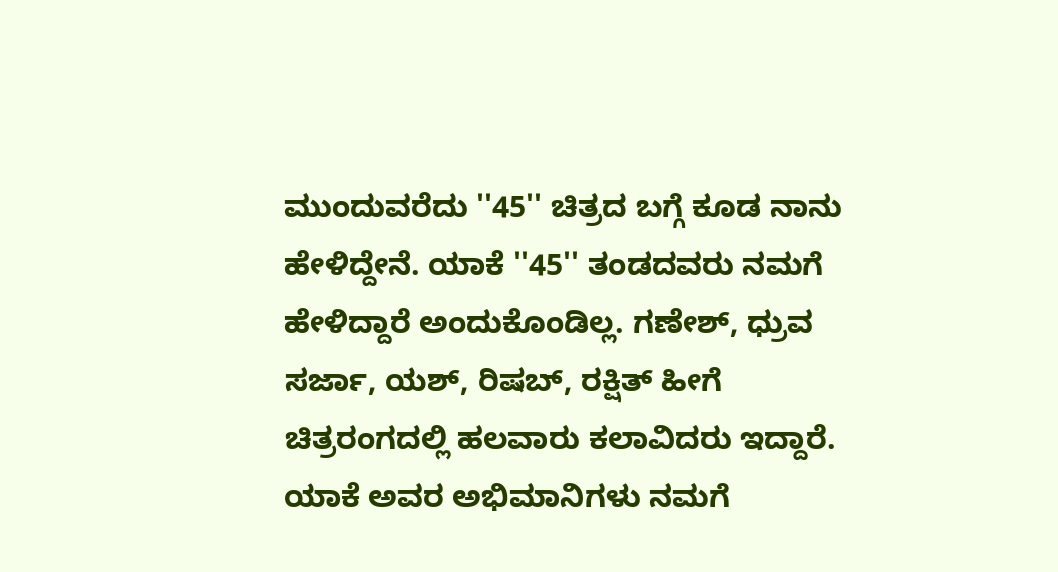ಮುಂದುವರೆದು ''45'' ಚಿತ್ರದ ಬಗ್ಗೆ ಕೂಡ ನಾನು ಹೇಳಿದ್ದೇನೆ. ಯಾಕೆ ''45'' ತಂಡದವರು ನಮಗೆ ಹೇಳಿದ್ದಾರೆ ಅಂದುಕೊಂಡಿಲ್ಲ. ಗಣೇಶ್, ಧ್ರುವ ಸರ್ಜಾ, ಯಶ್, ರಿಷಬ್, ರಕ್ಷಿತ್‌ ಹೀಗೆ ಚಿತ್ರರಂಗದಲ್ಲಿ ಹಲವಾರು ಕಲಾವಿದರು ಇದ್ದಾರೆ. ಯಾಕೆ ಅವರ ಅಭಿಮಾನಿಗಳು ನಮಗೆ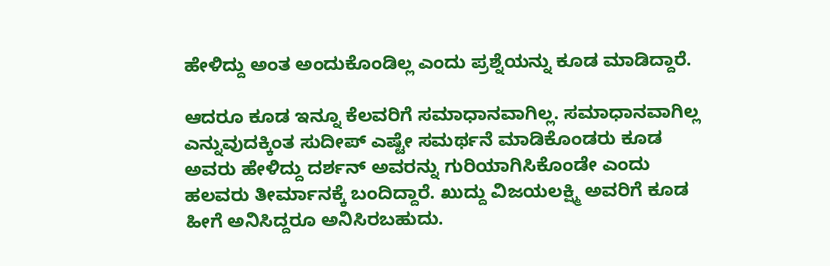ಹೇಳಿದ್ದು ಅಂತ ಅಂದುಕೊಂಡಿಲ್ಲ ಎಂದು ಪ್ರಶ್ನೆಯನ್ನು ಕೂಡ ಮಾಡಿದ್ದಾರೆ.

ಆದರೂ ಕೂಡ ಇನ್ನೂ ಕೆಲವರಿಗೆ ಸಮಾಧಾನವಾಗಿಲ್ಲ. ಸಮಾಧಾನವಾಗಿಲ್ಲ ಎನ್ನುವುದಕ್ಕಿಂತ ಸುದೀಪ್ ಎಷ್ಟೇ ಸಮರ್ಥನೆ ಮಾಡಿಕೊಂಡರು ಕೂಡ ಅವರು ಹೇಳಿದ್ದು ದರ್ಶನ್ ಅವರನ್ನು ಗುರಿಯಾಗಿಸಿಕೊಂಡೇ ಎಂದು ಹಲವರು ತೀರ್ಮಾನಕ್ಕೆ ಬಂದಿದ್ದಾರೆ. ಖುದ್ದು ವಿಜಯಲಕ್ಷ್ಮಿ ಅವರಿಗೆ ಕೂಡ ಹೀಗೆ ಅನಿಸಿದ್ದರೂ ಅನಿಸಿರಬಹುದು.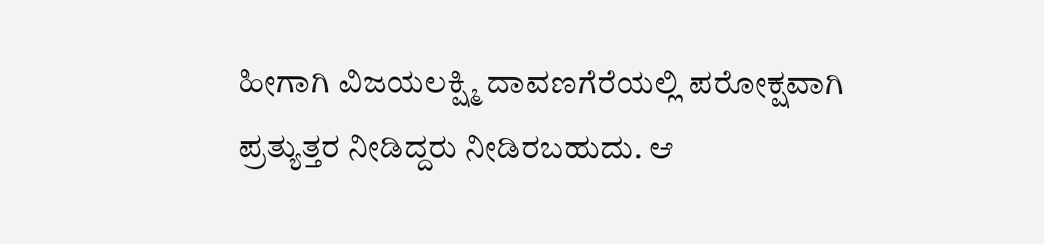ಹೀಗಾಗಿ ವಿಜಯಲಕ್ಷ್ಮಿ ದಾವಣಗೆರೆಯಲ್ಲಿ ಪರೋಕ್ಷವಾಗಿ ಪ್ರತ್ಯುತ್ತರ ನೀಡಿದ್ದರು ನೀಡಿರಬಹುದು. ಆ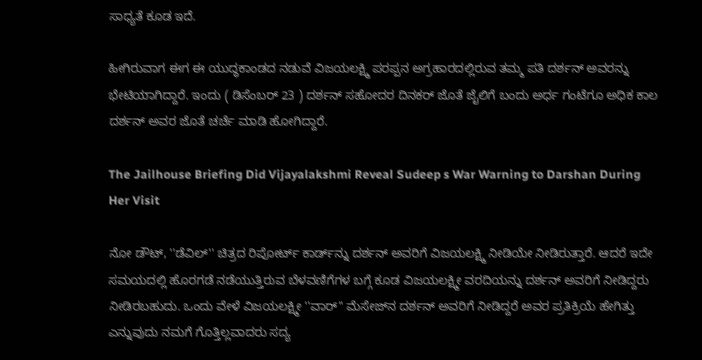ಸಾಧ್ಯತೆ ಕೂಡ ಇದೆ.

ಹೀಗಿರುವಾಗ ಈಗ ಈ ಯುದ್ಧಕಾಂಡದ ನಡುವೆ ವಿಜಯಲಕ್ಷ್ಮಿ ಪರಪ್ಪನ ಅಗ್ರಹಾರದಲ್ಲಿರುವ ತಮ್ಮ ಪತಿ ದರ್ಶನ್ ಅವರನ್ನು ಭೇಟಿಯಾಗಿದ್ದಾರೆ. ಇಂದು ( ಡಿಸೆಂಬರ್ 23 ) ದರ್ಶನ್ ಸಹೋದರ ದಿನಕರ್ ಜೊತೆ ಜೈಲಿಗೆ ಬಂದು ಅರ್ಧ ಗಂಟೆಗೂ ಅಧಿಕ ಕಾಲ ದರ್ಶನ್ ಅವರ ಜೊತೆ ಚರ್ಚೆ ಮಾಡಿ ಹೋಗಿದ್ದಾರೆ.

The Jailhouse Briefing Did Vijayalakshmi Reveal Sudeep s War Warning to Darshan During Her Visit

ನೋ ಡೌಟ್, ''ಡೆವಿಲ್'' ಚಿತ್ರದ ರಿಪೋರ್ಟ್‌ ಕಾರ್ಡ್‌ನ್ನು ದರ್ಶನ್ ಅವರಿಗೆ ವಿಜಯಲಕ್ಷ್ಮಿ ನೀಡಿಯೇ ನೀಡಿರುತ್ತಾರೆ. ಆದರೆ ಇದೇ ಸಮಯದಲ್ಲಿ ಹೊರಗಡೆ ನಡೆಯುತ್ತಿರುವ ಬೆಳವಣಿಗೆಗಳ ಬಗ್ಗೆ ಕೂಡ ವಿಜಯಲಕ್ಷ್ಮೀ ವರದಿಯನ್ನು ದರ್ಶನ್ ಅವರಿಗೆ ನೀಡಿದ್ದರು ನೀಡಿರಬಹುದು. ಒಂದು ವೇಳೆ ವಿಜಯಲಕ್ಷ್ಮೀ ''ವಾರ್'' ಮೆಸೇಜ್‌ನ ದರ್ಶನ್ ಅವರಿಗೆ ನೀಡಿದ್ದರೆ ಅವರ ಪ್ರತಿಕ್ರಿಯೆ ಹೇಗಿತ್ತು ಎನ್ನುವುದು ನಮಗೆ ಗೊತ್ತಿಲ್ಲವಾದರು ಸದ್ಯ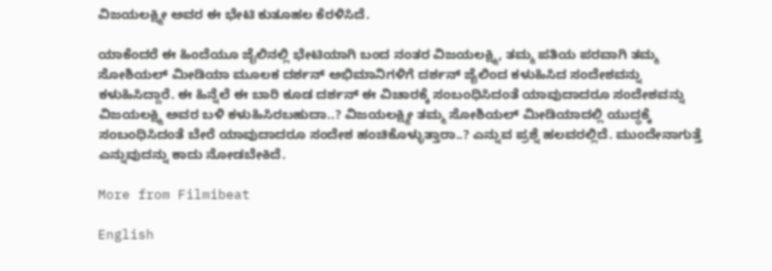ವಿಜಯಲಕ್ಷ್ಮೀ ಅವರ ಈ ಭೇಟಿ ಕುತೂಹಲ ಕೆರಳಿಸಿದೆ.

ಯಾಕೆಂದರೆ ಈ ಹಿಂದೆಯೂ ಜೈಲಿನಲ್ಲಿ ಭೇಟಿಯಾಗಿ ಬಂದ ನಂತರ ವಿಜಯಲಕ್ಷ್ಮಿ, ತಮ್ಮ ಪತಿಯ ಪರವಾಗಿ ತಮ್ಮ ಸೋಶಿಯಲ್ ಮೀಡಿಯಾ ಮೂಲಕ ದರ್ಶನ್ ಅಭಿಮಾನಿಗಳಿಗೆ ದರ್ಶನ್ ಜೈಲಿಂದ ಕಳುಹಿಸಿದ ಸಂದೇಶವನ್ನು ಕಳುಹಿಸಿದ್ದಾರೆ. ಈ ಹಿನ್ನೆಲೆ ಈ ಬಾರಿ ಕೂಡ ದರ್ಶನ್ ಈ ವಿಚಾರಕ್ಕೆ ಸಂಬಂಧಿಸಿದಂತೆ ಯಾವುದಾದರೂ ಸಂದೇಶವನ್ನು ವಿಜಯಲಕ್ಷ್ಮಿ ಅವರ ಬಳಿ ಕಳುಹಿಸಿರಬಹುದಾ..? ವಿಜಯಲಕ್ಷ್ಮೀ ತಮ್ಮ ಸೋಶಿಯಲ್ ಮೀಡಿಯಾದಲ್ಲಿ ಯುದ್ಧಕ್ಕೆ ಸಂಬಂಧಿಸಿದಂತೆ ಬೇರೆ ಯಾವುದಾದರೂ ಸಂದೇಶ ಹಂಚಿಕೊಳ್ಳುತ್ತಾರಾ..? ಎನ್ನುವ ಪ್ರಶ್ನೆ ಹಲವರಲ್ಲಿದೆ. ಮುಂದೇನಾಗುತ್ತೆ ಎನ್ನುವುದನ್ನು ಕಾದು ನೋಡಬೇಕಿದೆ.

More from Filmibeat

English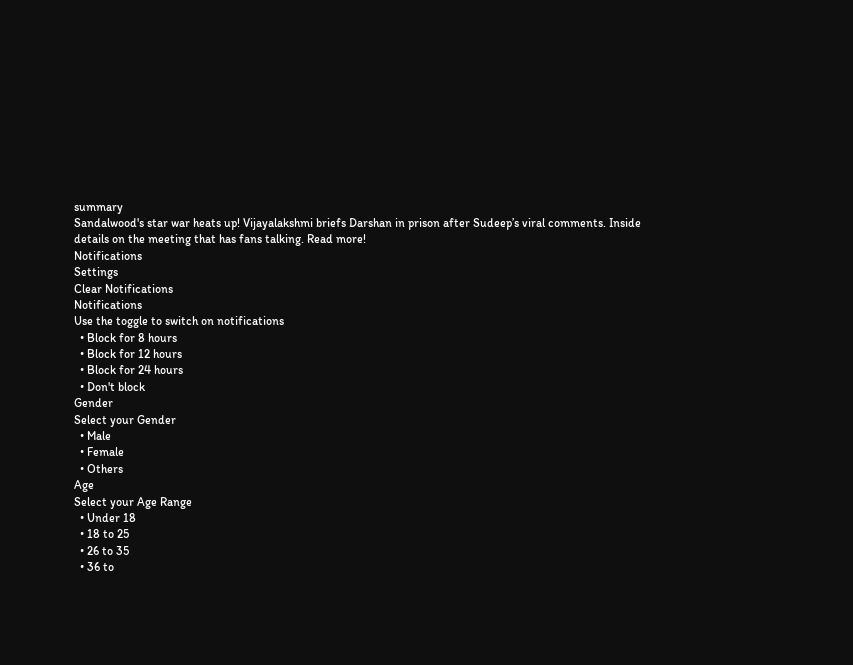summary
Sandalwood's star war heats up! Vijayalakshmi briefs Darshan in prison after Sudeep’s viral comments. Inside details on the meeting that has fans talking. Read more!
Notifications
Settings
Clear Notifications
Notifications
Use the toggle to switch on notifications
  • Block for 8 hours
  • Block for 12 hours
  • Block for 24 hours
  • Don't block
Gender
Select your Gender
  • Male
  • Female
  • Others
Age
Select your Age Range
  • Under 18
  • 18 to 25
  • 26 to 35
  • 36 to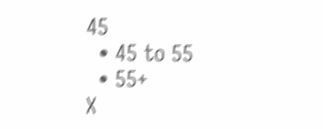45
  • 45 to 55
  • 55+
X